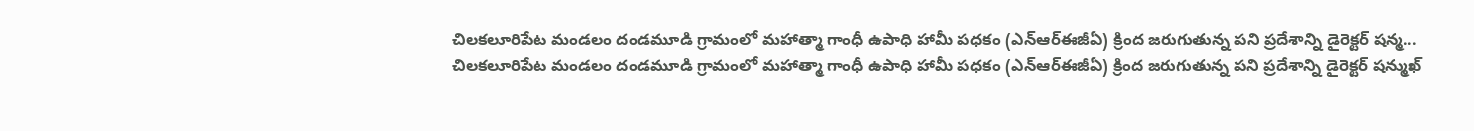చిలకలూరిపేట మండలం దండమూడి గ్రామంలో మహాత్మా గాంధీ ఉపాధి హామీ పధకం (ఎన్ఆర్ఈజీఏ) క్రింద జరుగుతున్న పని ప్రదేశాన్ని డైరెక్టర్ షన్మ...
చిలకలూరిపేట మండలం దండమూడి గ్రామంలో మహాత్మా గాంధీ ఉపాధి హామీ పధకం (ఎన్ఆర్ఈజీఏ) క్రింద జరుగుతున్న పని ప్రదేశాన్ని డైరెక్టర్ షన్ముఖ్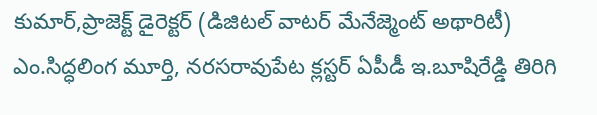కుమార్,ప్రాజెక్ట్ డైరెక్టర్ (డిజిటల్ వాటర్ మేనేజ్మెంట్ అథారిటీ) ఎం.సిద్ధలింగ మూర్తి, నరసరావుపేట క్లస్టర్ ఏపీడీ ఇ.బూషిరేడ్డి తిరిగి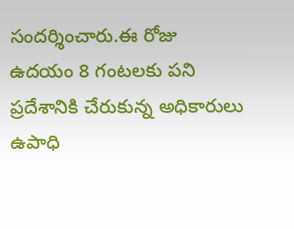సందర్శించారు.ఈ రోజు ఉదయం 8 గంటలకు పని ప్రదేశానికి చేరుకున్న అధికారులు ఉపాధి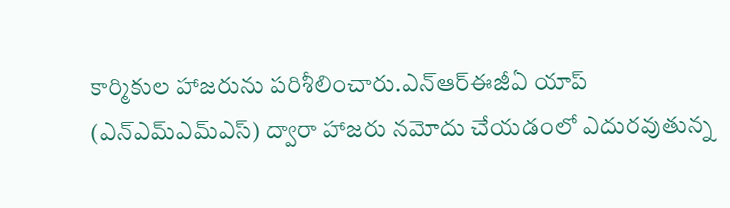కార్మికుల హాజరును పరిశీలించారు.ఎన్ఆర్ఈజీఏ యాప్ (ఎన్ఎమ్ఎమ్ఎస్) ద్వారా హాజరు నమోదు చేయడంలో ఎదురవుతున్న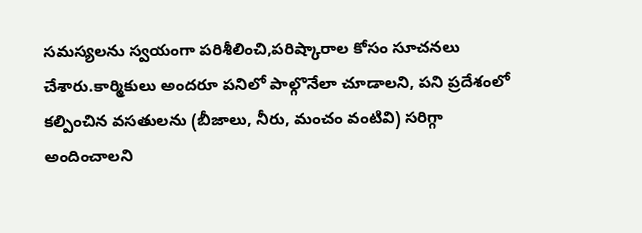సమస్యలను స్వయంగా పరిశీలించి,పరిష్కారాల కోసం సూచనలు చేశారు.కార్మికులు అందరూ పనిలో పాల్గొనేలా చూడాలని, పని ప్రదేశంలో కల్పించిన వసతులను (బీజాలు, నీరు, మంచం వంటివి) సరిగ్గా అందించాలని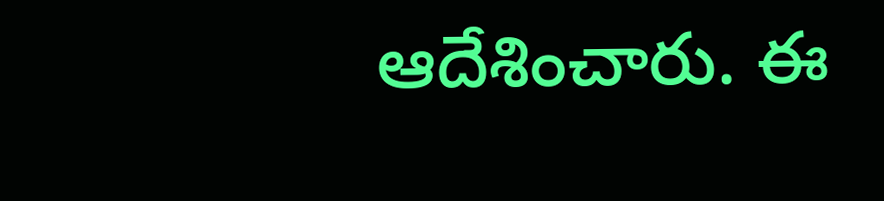ఆదేశించారు. ఈ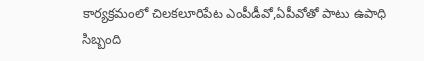కార్యక్రమంలో చిలకలూరిపేట ఎంపీడీవో,ఏపీవోతో పాటు ఉపాధి సిబ్బంది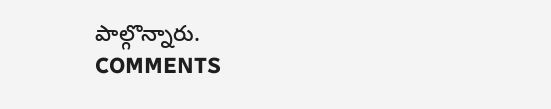పాల్గొన్నారు.
COMMENTS